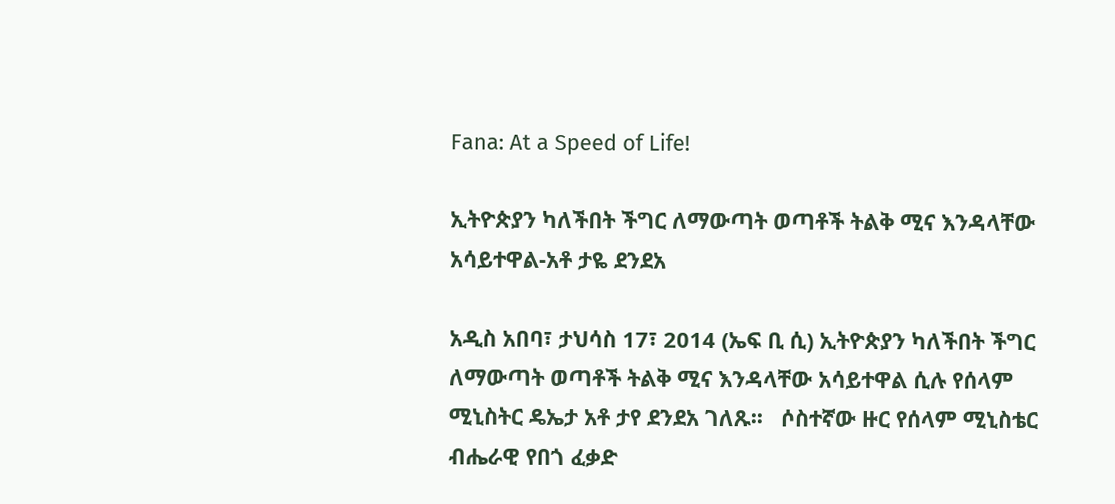Fana: At a Speed of Life!

ኢትዮጵያን ካለችበት ችግር ለማውጣት ወጣቶች ትልቅ ሚና እንዳላቸው አሳይተዋል-አቶ ታዬ ደንደአ

አዲስ አበባ፣ ታህሳስ 17፣ 2014 (ኤፍ ቢ ሲ) ኢትዮጵያን ካለችበት ችግር ለማውጣት ወጣቶች ትልቅ ሚና እንዳላቸው አሳይተዋል ሲሉ የሰላም ሚኒስትር ዴኤታ አቶ ታየ ደንደአ ገለጹ፡፡   ሶስተኛው ዙር የሰላም ሚኒስቴር ብሔራዊ የበጎ ፈቃድ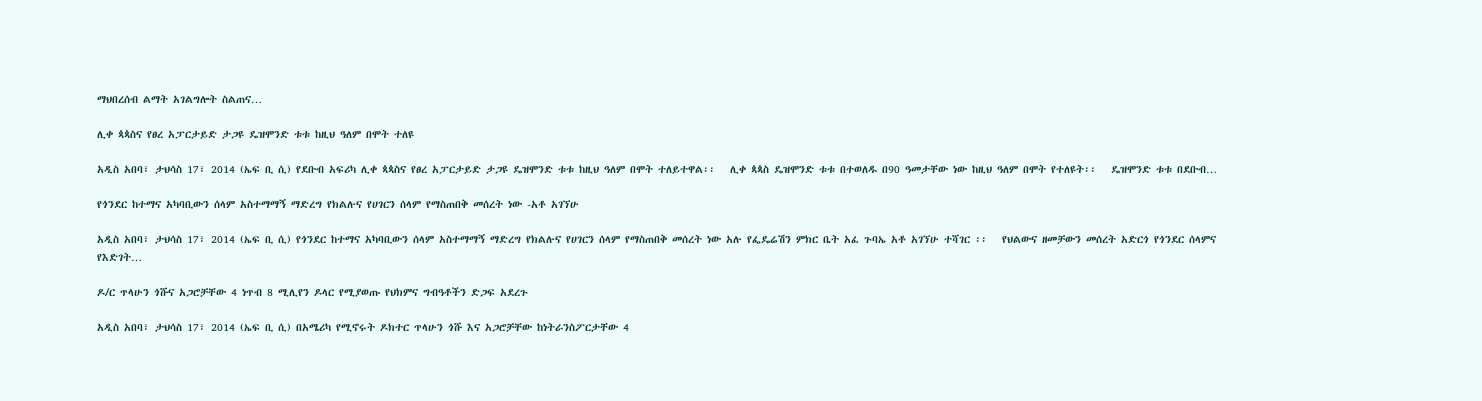ማህበረሰብ ልማት አገልግሎት ስልጠና…

ሊቀ ጳጳስና የፀረ አፓርታይድ ታጋዩ ዴዝሞንድ ቱቱ ከዚህ ዓለም በሞት ተለዩ

አዲስ አበባ፣ ታህሳስ 17፣ 2014 (ኤፍ ቢ ሲ) የደቡብ አፍሪካ ሊቀ ጳጳስና የፀረ አፓርታይድ ታጋዩ ዴዝሞንድ ቱቱ ከዚህ ዓለም በሞት ተለይተዋል፡፡   ሊቀ ጳጳስ ዴዝሞንድ ቱቱ በተወለዱ በ90 ዓመታቸው ነው ከዚህ ዓለም በሞት የተለዩት፡፡   ዴዝሞንድ ቱቱ በደቡብ…

የጎንደር ከተማና አካባቢውን ሰላም አስተማማኝ ማድረግ የክልሉና የሀገርን ሰላም የማስጠበቅ መሰረት ነው -አቶ አገኘሁ

አዲስ አበባ፣ ታህሳስ 17፣ 2014 (ኤፍ ቢ ሲ) የጎንደር ከተማና አካባቢውን ሰላም አስተማማኝ ማድረግ የክልሉና የሀገርን ሰላም የማስጠበቅ መሰረት ነው አሉ የፌዴሬሽን ምክር ቤት አፈ ጉባኤ አቶ አገኘሁ ተሻገር ፡፡   የህልውና ዘመቻውን መሰረት አድርጎ የጎንደር ሰላምና የእድገት…

ዶ/ር ጥላሁን ጎሹና አጋሮቻቸው 4 ነጥብ 8 ሚሊየን ዶላር የሚያወጡ የህክምና ግብዓቶችን ድጋፍ አደረጉ

አዲስ አበባ፣ ታህሳስ 17፣ 2014 (ኤፍ ቢ ሲ) በአሜሪካ የሚኖሩት ዶክተር ጥላሁን ጎሹ እና አጋሮቻቸው ከነትራንስፖርታቸው 4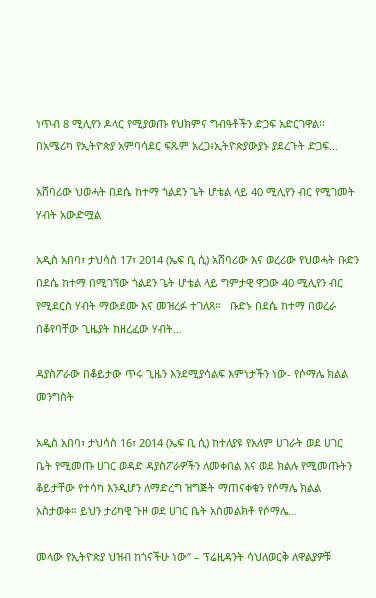ነጥብ 8 ሚሊየን ዶላር የሚያወጡ የህክምና ግብዓቶችን ድጋፍ አድርገዋል፡፡   በአሜሪካ የኢትዮጵያ አምባሳደር ፍጹም አረጋ፥ኢትዮጵያውያኑ ያደረጉት ድጋፍ…

አሸባሪው ህወሓት በደሴ ከተማ ጎልደን ጌት ሆቴል ላይ 40 ሚሊየን ብር የሚገመት ሃብት አውድሟል

አዲስ አበባ፣ ታህሳስ 17፣ 2014 (ኤፍ ቢ ሲ) አሸባሪው እና ወረሪው የህወሓት ቡድን በደሴ ከተማ በሚገኘው ጎልደን ጌት ሆቴል ላይ ግምታዊ ዋጋው 40 ሚሊየን ብር የሚደርስ ሃብት ማውደሙ እና መዝረፉ ተገለጸ።   ቡድኑ በደሴ ከተማ በወረራ በቆየባቸው ጊዜያት ከዘረፈው ሃብት…

ዳያስፖራው በቆይታው ጥሩ ጊዜን እንደሚያሳልፍ እምነታችን ነው- የሶማሌ ክልል መንግስት

አዲስ አበባ፣ ታህሳስ 16፣ 2014 (ኤፍ ቢ ሲ) ከተለያዩ የአለም ሀገራት ወደ ሀገር ቤት የሚመጡ ሀገር ወዳድ ዳያስፖራዎችን ለመቀበል እና ወደ ክልሉ የሚመጡትን ቆይታቸው የተሳካ እንዲሆን ለማድረግ ዝግጅት ማጠናቀቁን የሶማሌ ክልል አስታወቀ። ይህን ታሪካዊ ጉዞ ወደ ሀገር ቤት አስመልክቶ የሶማሌ…

መላው የኢትዮጵያ ህዝብ ከጎናችሁ ነው” – ፕሬዚዳንት ሳህለወርቅ ለዋልያዎቹ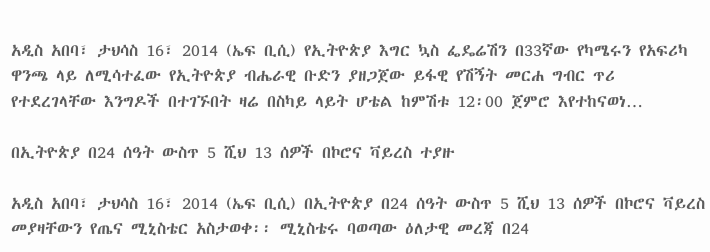አዲስ አበባ፣ ታህሳስ 16፣ 2014 (ኤፍ ቢሲ) የኢትዮጵያ እግር ኳስ ፌዴሬሽን በ33ኛው የካሜሩን የአፍሪካ ዋንጫ ላይ ለሚሳተፈው የኢትዮጵያ ብሔራዊ ቡድን ያዘጋጀው ይፋዊ የሽኝት መርሐ ግብር ጥሪ የተደረገላቸው እንግዶች በተገኙበት ዛሬ በስካይ ላይት ሆቴል ከምሽቱ 12፡00 ጀምሮ እየተከናወነ…

በኢትዮጵያ በ24 ሰዓት ውስጥ 5 ሺህ 13 ሰዎች በኮሮና ቫይረስ ተያዙ

አዲስ አበባ፣ ታህሳስ 16፣ 2014 (ኤፍ ቢሲ) በኢትዮጵያ በ24 ሰዓት ውስጥ 5 ሺህ 13 ሰዎች በኮሮና ቫይረስ መያዛቸውን የጤና ሚኒስቴር አስታወቀ፡፡ ሚኒስቴሩ ባወጣው ዕለታዊ መረጃ በ24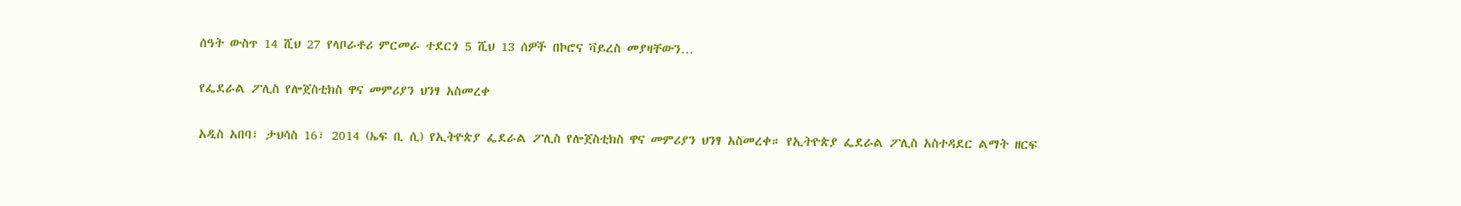ሰዓት ውስጥ 14 ሺህ 27 የላቦራቶሪ ምርመራ ተደርጎ 5 ሺህ 13 ሰዎች በኮሮና ቫይረስ መያዛቸውን…

የፌደራል ፖሊስ የሎጀስቲክስ ዋና መምሪያን ህንፃ አስመረቀ

አዲስ አበባ፣ ታህሳስ 16፣ 2014 (ኤፍ ቢ ሲ) የኢትዮጵያ ፌደራል ፖሊስ የሎጀስቲክስ ዋና መምሪያን ህንፃ አስመረቀ። የኢትዮጵያ ፌደራል ፖሊስ አስተዳደር ልማት ዘርፍ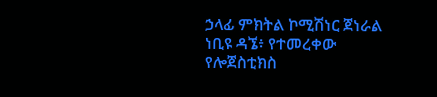ኃላፊ ምክትል ኮሚሽነር ጀነራል ነቢዩ ዳኜ፥ የተመረቀው የሎጀስቲክስ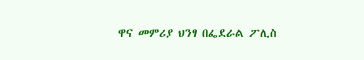ዋና መምሪያ ህንፃ በፌደራል ፖሊስ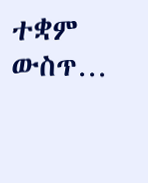ተቋም ውስጥ…